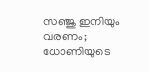സഞ്ജു ഇനിയും വരണം; ധോണിയുടെ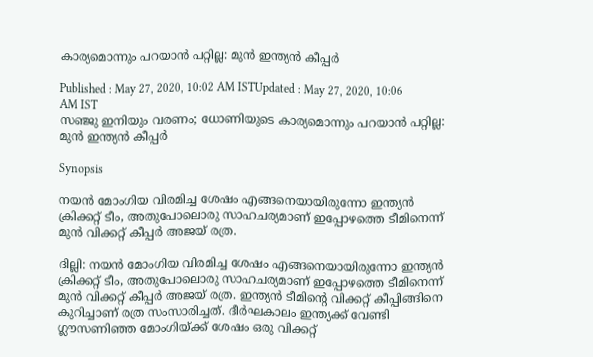കാര്യമൊന്നും പറയാന്‍ പറ്റില്ല: മുന്‍ ഇന്ത്യന്‍ കീപ്പര്‍

Published : May 27, 2020, 10:02 AM ISTUpdated : May 27, 2020, 10:06 AM IST
സഞ്ജു ഇനിയും വരണം; ധോണിയുടെ കാര്യമൊന്നും പറയാന്‍ പറ്റില്ല: മുന്‍ ഇന്ത്യന്‍ കീപ്പര്‍

Synopsis

നയന്‍ മോംഗിയ വിരമിച്ച ശേഷം എങ്ങനെയായിരുന്നോ ഇന്ത്യന്‍ ക്രിക്കറ്റ് ടീം, അതുപോലൊരു സാഹചര്യമാണ് ഇപ്പോഴത്തെ ടീമിനെന്ന് മുന്‍ വിക്കറ്റ് കീപ്പര്‍ അജയ് രത്ര.

ദില്ലി: നയന്‍ മോംഗിയ വിരമിച്ച ശേഷം എങ്ങനെയായിരുന്നോ ഇന്ത്യന്‍ ക്രിക്കറ്റ് ടീം, അതുപോലൊരു സാഹചര്യമാണ് ഇപ്പോഴത്തെ ടീമിനെന്ന് മുന്‍ വിക്കറ്റ് കീപ്പര്‍ അജയ് രത്ര. ഇന്ത്യന്‍ ടീമിന്റെ വിക്കറ്റ് കീപ്പിങ്ങിനെ കുറിച്ചാണ് രത്ര സംസാരിച്ചത്. ദീര്‍ഘകാലം ഇന്ത്യക്ക് വേണ്ടി ഗ്ലൗസണിഞ്ഞ മോംഗിയ്ക്ക് ശേഷം ഒരു വിക്കറ്റ്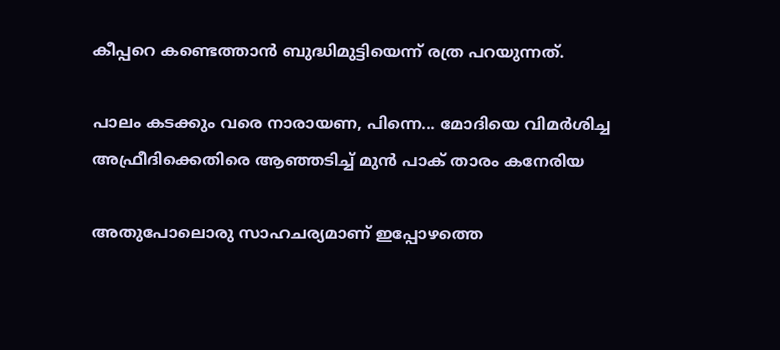കീപ്പറെ കണ്ടെത്താന്‍ ബുദ്ധിമുട്ടിയെന്ന് രത്ര പറയുന്നത്.

പാലം കടക്കും വരെ നാരായണ, പിന്നെ... മോദിയെ വിമര്‍ശിച്ച അഫ്രീദിക്കെതിരെ ആഞ്ഞടിച്ച് മുന്‍ പാക് താരം കനേരിയ

അതുപോലൊരു സാഹചര്യമാണ് ഇപ്പോഴത്തെ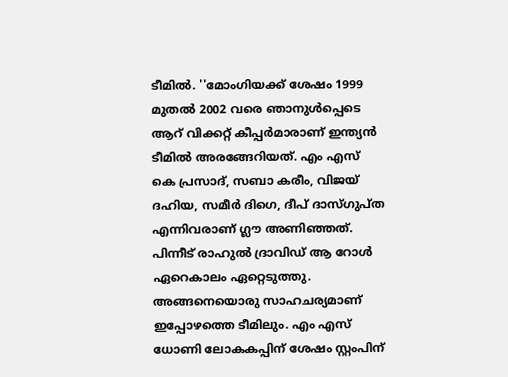ടീമില്‍. ''മോംഗിയക്ക് ശേഷം 1999 മുതല്‍ 2002 വരെ ഞാനുള്‍പ്പെടെ ആറ് വിക്കറ്റ് കീപ്പര്‍മാരാണ് ഇന്ത്യന്‍ ടീമില്‍ അരങ്ങേറിയത്. എം എസ് കെ പ്രസാദ്, സബാ കരീം, വിജയ് ദഹിയ, സമീര്‍ ദിഗെ, ദീപ് ദാസ്ഗുപ്ത എന്നിവരാണ് ഗ്ലൗ അണിഞ്ഞത്. പിന്നീട് രാഹുല്‍ ദ്രാവിഡ് ആ റോള്‍ ഏറെകാലം ഏറ്റെടുത്തു. അങ്ങനെയൊരു സാഹചര്യമാണ് ഇപ്പോഴത്തെ ടീമിലും. എം എസ് ധോണി ലോകകപ്പിന് ശേഷം സ്റ്റംപിന്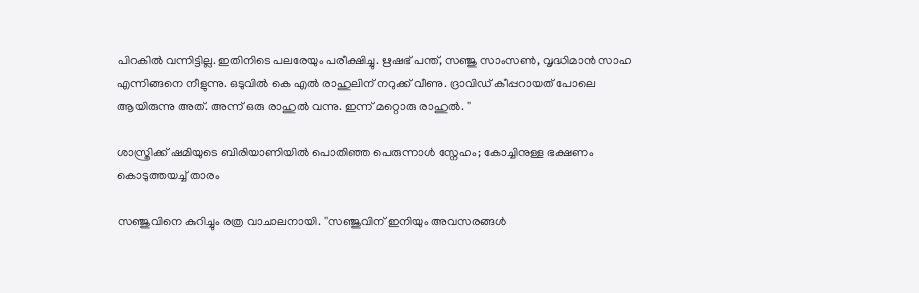പിറകില്‍ വന്നിട്ടില്ല. ഇതിനിടെ പലരേയും പരീക്ഷിച്ചു. ഋഷഭ് പന്ത്, സഞ്ജു സാംസണ്‍, വൃദ്ധിമാന്‍ സാഹ എന്നിങ്ങനെ നീളുന്നു. ഒടുവില്‍ കെ എല്‍ രാഹുലിന് നറുക്ക് വീണു. ദ്രാവിഡ് കീപ്പറായത് പോലെ ആയിരുന്നു അത്. അന്ന് ഒരു രാഹുല്‍ വന്നു. ഇന്ന് മറ്റൊരു രാഹുല്‍. ''

ശാസ്ത്രിക്ക് ഷമിയുടെ ബിരിയാണിയില്‍ പൊതിഞ്ഞ പെരുന്നാള്‍ സ്നേഹം; കോച്ചിനുള്ള ഭക്ഷണം കൊടുത്തയച്ച് താരം

സഞ്ജുവിനെ കുറിച്ചും രത്ര വാചാലനായി. ''സഞ്ജുവിന് ഇനിയും അവസരങ്ങള്‍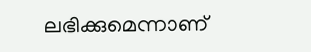ലഭിക്കുമെന്നാണ്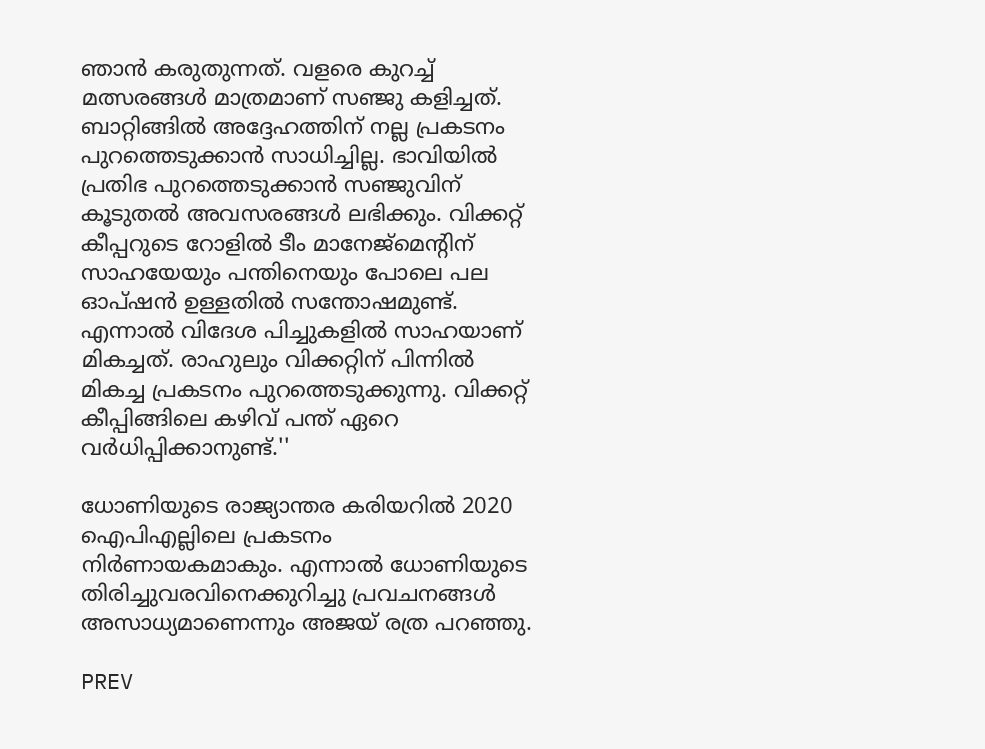ഞാന്‍ കരുതുന്നത്. വളരെ കുറച്ച് മത്സരങ്ങള്‍ മാത്രമാണ് സഞ്ജു കളിച്ചത്. ബാറ്റിങ്ങില്‍ അദ്ദേഹത്തിന് നല്ല പ്രകടനം പുറത്തെടുക്കാന്‍ സാധിച്ചില്ല. ഭാവിയില്‍ പ്രതിഭ പുറത്തെടുക്കാന്‍ സഞ്ജുവിന് കൂടുതല്‍ അവസരങ്ങള്‍ ലഭിക്കും. വിക്കറ്റ് കീപ്പറുടെ റോളില്‍ ടീം മാനേജ്‌മെന്റിന് സാഹയേയും പന്തിനെയും പോലെ പല ഓപ്ഷന്‍ ഉള്ളതില്‍ സന്തോഷമുണ്ട്. എന്നാല്‍ വിദേശ പിച്ചുകളില്‍ സാഹയാണ് മികച്ചത്. രാഹുലും വിക്കറ്റിന് പിന്നില്‍ മികച്ച പ്രകടനം പുറത്തെടുക്കുന്നു. വിക്കറ്റ് കീപ്പിങ്ങിലെ കഴിവ് പന്ത് ഏറെ വര്‍ധിപ്പിക്കാനുണ്ട്.''

ധോണിയുടെ രാജ്യാന്തര കരിയറില്‍ 2020 ഐപിഎല്ലിലെ പ്രകടനം നിര്‍ണായകമാകും. എന്നാല്‍ ധോണിയുടെ തിരിച്ചുവരവിനെക്കുറിച്ചു പ്രവചനങ്ങള്‍ അസാധ്യമാണെന്നും അജയ് രത്ര പറഞ്ഞു.

PREV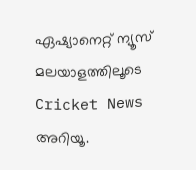ഏഷ്യാനെറ്റ് ന്യൂസ് മലയാളത്തിലൂടെ  Cricket News അറിയൂ.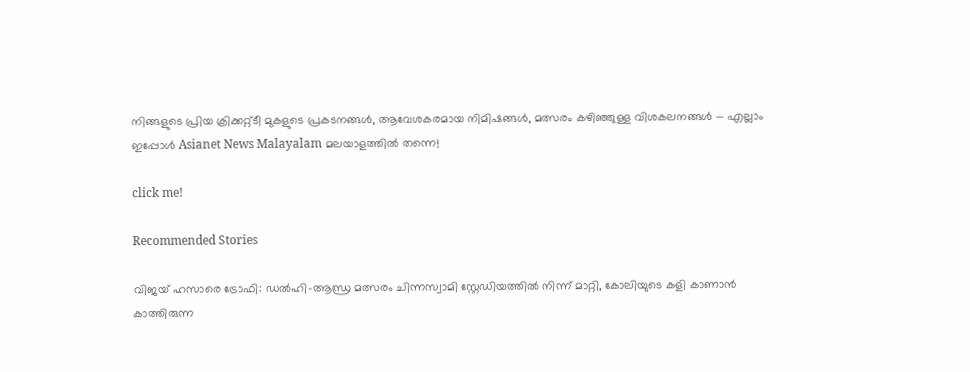നിങ്ങളുടെ പ്രിയ ക്രിക്കറ്റ്ടീ മുകളുടെ പ്രകടനങ്ങൾ, ആവേശകരമായ നിമിഷങ്ങൾ, മത്സരം കഴിഞ്ഞുള്ള വിശകലനങ്ങൾ — എല്ലാം ഇപ്പോൾ Asianet News Malayalam മലയാളത്തിൽ തന്നെ!

click me!

Recommended Stories

വിജയ് ഹസാരെ ട്രോഫി: ഡല്‍ഹി-ആന്ധ്ര മത്സരം ചിന്നസ്വാമി സ്റ്റേഡിയത്തില്‍ നിന്ന് മാറ്റി, കോലിയുടെ കളി കാണാന്‍ കാത്തിരുന്ന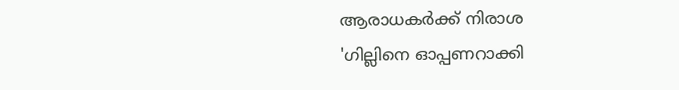ആരാധകര്‍ക്ക് നിരാശ
'ഗില്ലിനെ ഓപ്പണറാക്കി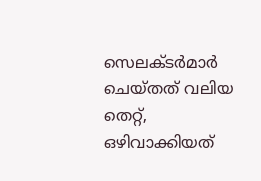സെലക്ടര്‍മാര്‍ ചെയ്തത് വലിയ തെറ്റ്, ഒഴിവാക്കിയത്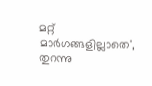മറ്റ് മാര്‍ഗങ്ങളില്ലാതെ', തുറന്നു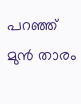പറഞ്ഞ് മുന്‍ താരം